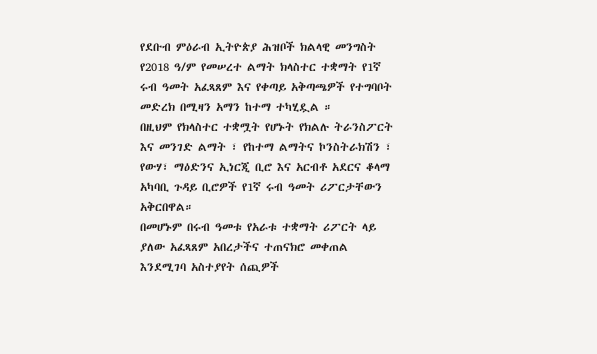የደቡብ ምዕራብ ኢትዮጵያ ሕዝቦች ክልላዊ መንግስት የ2018 ዓ/ም የመሠረተ ልማት ክላስተር ተቋማት የ1ኛ ሩብ ዓመት አፈጻጸም እና የቀጣይ አቅጣጫዎች የተግባቦት መድረክ በሚዛን አማን ከተማ ተካሂዷል ።
በዚህም የክላስተር ተቋሟት የሆኑት የክልሉ ትራንስፖርት እና መንገድ ልማት ፣ የከተማ ልማትና ኮንስትራክሽን ፣ የውሃ፣ ማዕድንና ኢነርጂ ቢሮ እና አርብቶ አደርና ቆላማ አካባቢ ጉዳይ ቢሮዎች የ1ኛ ሩብ ዓመት ሪፖርታቸውን አቅርበዋል።
በመሆኑም በሩብ ዓመቱ የአራቱ ተቋማት ሪፖርት ላይ ያለው አፈጻጸም አበረታችና ተጠናክሮ መቀጠል እንደሚገባ አስተያየት ሰጪዎች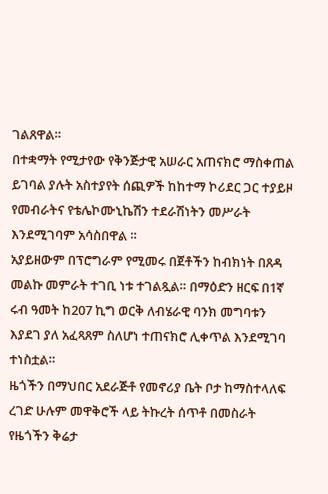ገልጸዋል።
በተቋማት የሚታየው የቅንጅታዊ አሠራር አጠናክሮ ማስቀጠል ይገባል ያሉት አስተያየት ሰጪዎች ከከተማ ኮሪደር ጋር ተያይዞ የመብራትና የቴሌኮሙኒኬሽን ተደራሽነትን መሥራት እንደሚገባም አሳስበዋል ።
አያይዘውም በፕሮግራም የሚመሩ በጀቶችን ከብክነት በጸዳ መልኩ መምራት ተገቢ ነቱ ተገልጿል። በማዕድን ዘርፍ በ1ኛ ሩብ ዓመት ከ207 ኪግ ወርቅ ለብሄራዊ ባንክ መግባቱን እያደገ ያለ አፈጻጸም ስለሆነ ተጠናክሮ ሊቀጥል እንደሚገባ ተነስቷል።
ዜጎችን በማህበር አደራጅቶ የመኖሪያ ቤት ቦታ ከማስተላለፍ ረገድ ሁሉም መዋቅሮች ላይ ትኩረት ሰጥቶ በመስራት የዜጎችን ቅሬታ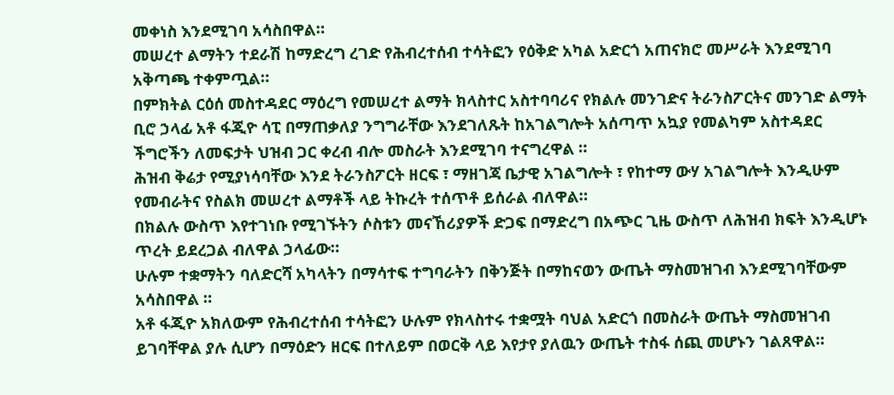መቀነስ እንደሚገባ አሳስበዋል።
መሠረተ ልማትን ተደራሽ ከማድረግ ረገድ የሕብረተሰብ ተሳትፎን የዕቅድ አካል አድርጎ አጠናክሮ መሥራት እንደሚገባ አቅጣጫ ተቀምጧል።
በምክትል ርዕሰ መስተዳደር ማዕረግ የመሠረተ ልማት ክላስተር አስተባባሪና የክልሉ መንገድና ትራንስፖርትና መንገድ ልማት ቢሮ ኃላፊ አቶ ፋጂዮ ሳፒ በማጠቃለያ ንግግራቸው እንደገለጹት ከአገልግሎት አሰጣጥ አኳያ የመልካም አስተዳደር ችግሮችን ለመፍታት ህዝብ ጋር ቀረብ ብሎ መስራት እንደሚገባ ተናግረዋል ።
ሕዝብ ቅሬታ የሚያነሳባቸው እንደ ትራንስፖርት ዘርፍ ፣ ማዘገጃ ቤታዊ አገልግሎት ፣ የከተማ ውሃ አገልግሎት እንዲሁም የመብራትና የስልክ መሠረተ ልማቶች ላይ ትኩረት ተሰጥቶ ይሰራል ብለዋል።
በክልሉ ውስጥ እየተገነቡ የሚገኙትን ሶስቱን መናኸሪያዎች ድጋፍ በማድረግ በአጭር ጊዜ ውስጥ ለሕዝብ ክፍት እንዲሆኑ ጥረት ይደረጋል ብለዋል ኃላፊው።
ሁሉም ተቋማትን ባለድርሻ አካላትን በማሳተፍ ተግባራትን በቅንጅት በማከናወን ውጤት ማስመዝገብ እንደሚገባቸውም አሳስበዋል ።
አቶ ፋጂዮ አክለውም የሕብረተሰብ ተሳትፎን ሁሉም የክላስተሩ ተቋሟት ባህል አድርጎ በመስራት ውጤት ማስመዝገብ ይገባቸዋል ያሉ ሲሆን በማዕድን ዘርፍ በተለይም በወርቅ ላይ እየታየ ያለዉን ውጤት ተስፋ ሰጪ መሆኑን ገልጸዋል።